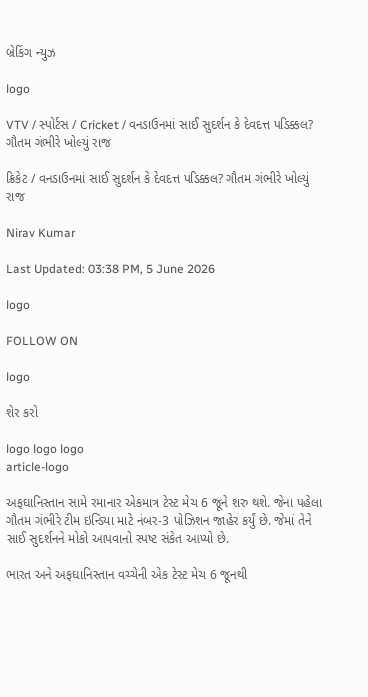બ્રેકિંગ ન્યુઝ

logo

VTV / સ્પોર્ટસ / Cricket / વનડાઉનમાં સાઈ સુદર્શન કે દેવદત્ત પડિક્કલ? ગૌતમ ગંભીરે ખોલ્યું રાજ

ક્રિકેટ / વનડાઉનમાં સાઈ સુદર્શન કે દેવદત્ત પડિક્કલ? ગૌતમ ગંભીરે ખોલ્યું રાજ

Nirav Kumar

Last Updated: 03:38 PM, 5 June 2026

logo

FOLLOW ON

logo

શેર કરો

logo logo logo
article-logo

અફઘાનિસ્તાન સામે રમાનાર એકમાત્ર ટેસ્ટ મેચ 6 જૂને શરુ થશે. જેના પહેલા ગૌતમ ગંભીરે ટીમ ઇન્ડિયા માટે નંબર-3 પોઝિશન જાહેર કર્યું છે. જેમાં તેને સાઈ સુદર્શનને મોકો આપવાનો સ્પષ્ટ સંકેત આપ્યો છે.

ભારત અને અફઘાનિસ્તાન વચ્ચેની એક ટેસ્ટ મેચ 6 જૂનથી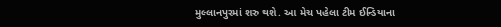મુલ્લાનપુરમાં શરુ થશે. આ મેચ પહેલા ટીમ ઈન્ડિયાના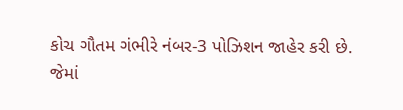કોચ ગૌતમ ગંભીરે નંબર-3 પોઝિશન જાહેર કરી છે. જેમાં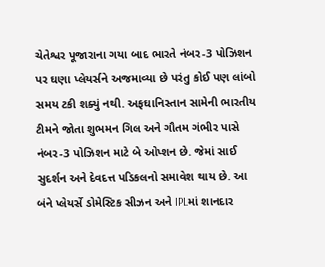ચેતેશ્વર પૂજારાના ગયા બાદ ભારતે નંબર-3 પોઝિશન પર ઘણા પ્લેયર્સને અજમાવ્યા છે પરંતુ કોઈ પણ લાંબો સમય ટકી શક્યું નથી. અફઘાનિસ્તાન સામેની ભારતીય ટીમને જોતા શુભમન ગિલ અને ગૌતમ ગંભીર પાસે નંબર-3 પોઝિશન માટે બે ઓપ્શન છે. જેમાં સાઈ સુદર્શન અને દેવદત્ત પડિકલનો સમાવેશ થાય છે. આ બંને પ્લેયર્સે ડોમેસ્ટિક સીઝન અને IPLમાં શાનદાર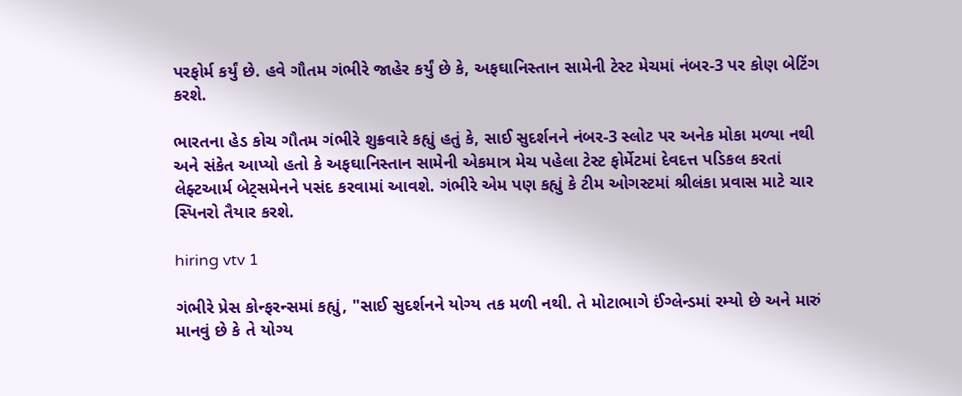પરફોર્મ કર્યું છે. હવે ગૌતમ ગંભીરે જાહેર કર્યું છે કે, અફઘાનિસ્તાન સામેની ટેસ્ટ મેચમાં નંબર-3 પર કોણ બેટિંગ કરશે.

ભારતના હેડ કોચ ગૌતમ ગંભીરે શુક્રવારે કહ્યું હતું કે, સાઈ સુદર્શનને નંબર-3 સ્લોટ પર અનેક મોકા મળ્યા નથી અને સંકેત આપ્યો હતો કે અફઘાનિસ્તાન સામેની એકમાત્ર મેચ પહેલા ટેસ્ટ ફોર્મેટમાં દેવદત્ત પડિકલ કરતાં લેફ્ટઆર્મ બેટ્સમેનને પસંદ કરવામાં આવશે. ગંભીરે એમ પણ કહ્યું કે ટીમ ઓગસ્ટમાં શ્રીલંકા પ્રવાસ માટે ચાર સ્પિનરો તૈયાર કરશે.

hiring vtv 1

ગંભીરે પ્રેસ કોન્ફરન્સમાં કહ્યું, "સાઈ સુદર્શનને યોગ્ય તક મળી નથી. તે મોટાભાગે ઈંગ્લેન્ડમાં રમ્યો છે અને મારું માનવું છે કે તે યોગ્ય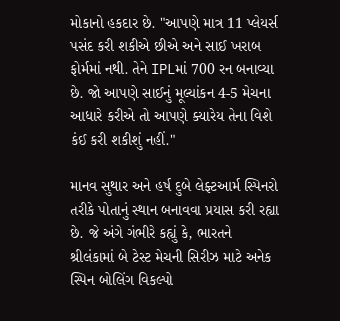મોકાનો હકદાર છે. "આપણે માત્ર 11 પ્લેયર્સ પસંદ કરી શકીએ છીએ અને સાઈ ખરાબ ફોર્મમાં નથી. તેને IPLમાં 700 રન બનાવ્યા છે. જો આપણે સાઈનું મૂલ્યાંકન 4-5 મેચના આધારે કરીએ તો આપણે ક્યારેય તેના વિશે કંઈ કરી શકીશું નહીં."

માનવ સુથાર અને હર્ષ દુબે લેફ્ટઆર્મ સ્પિનરો તરીકે પોતાનું સ્થાન બનાવવા પ્રયાસ કરી રહ્યા છે. જે અંગે ગંભીરે કહ્યું કે, ભારતને શ્રીલંકામાં બે ટેસ્ટ મેચની સિરીઝ માટે અનેક સ્પિન બોલિંગ વિકલ્પો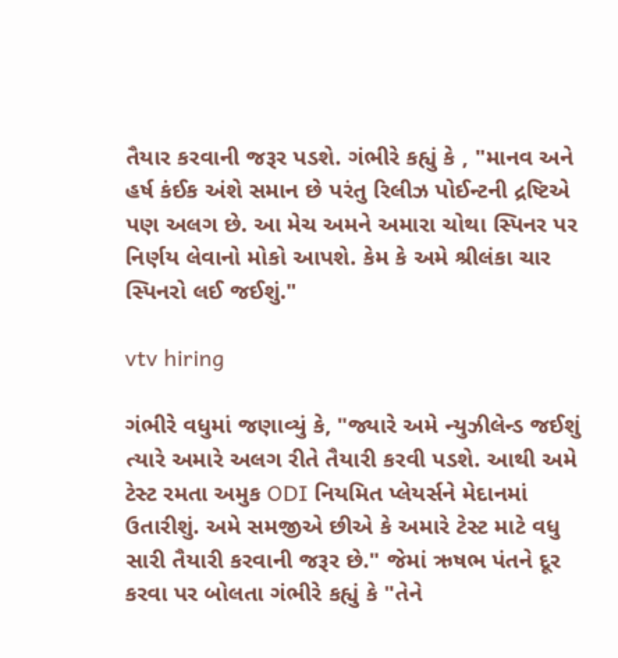તૈયાર કરવાની જરૂર પડશે. ગંભીરે કહ્યું કે , "માનવ અને હર્ષ કંઈક અંશે સમાન છે પરંતુ રિલીઝ પોઈન્ટની દ્રષ્ટિએ પણ અલગ છે. આ મેચ અમને અમારા ચોથા સ્પિનર પર નિર્ણય લેવાનો મોકો આપશે. કેમ કે અમે શ્રીલંકા ચાર સ્પિનરો લઈ જઈશું."

vtv hiring

ગંભીરે વધુમાં જણાવ્યું કે, "જ્યારે અમે ન્યુઝીલેન્ડ જઈશું ત્યારે અમારે અલગ રીતે તૈયારી કરવી પડશે. આથી અમે ટેસ્ટ રમતા અમુક ODI નિયમિત પ્લેયર્સને મેદાનમાં ઉતારીશું. અમે સમજીએ છીએ કે અમારે ટેસ્ટ માટે વધુ સારી તૈયારી કરવાની જરૂર છે." જેમાં ઋષભ પંતને દૂર કરવા પર બોલતા ગંભીરે કહ્યું કે "તેને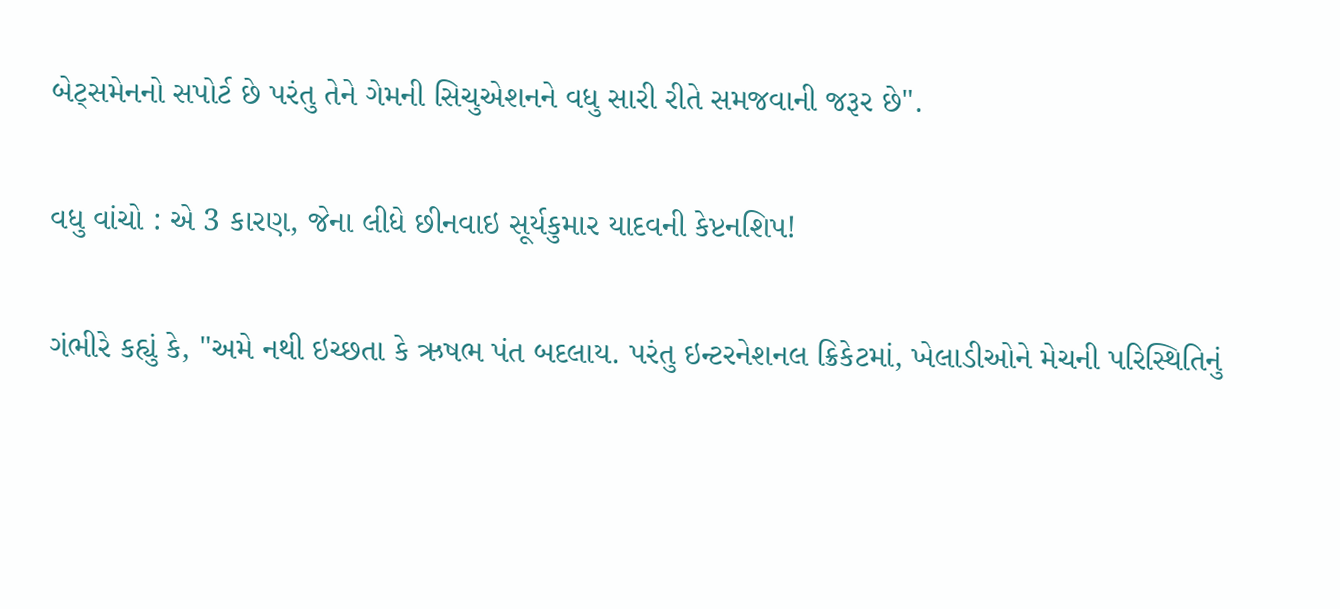બેટ્સમેનનો સપોર્ટ છે પરંતુ તેને ગેમની સિચુએશનને વધુ સારી રીતે સમજવાની જરૂર છે".

વધુ વાંચો : એ 3 કારણ, જેના લીધે છીનવાઇ સૂર્યકુમાર યાદવની કેપ્ટનશિપ!

ગંભીરે કહ્યું કે, "અમે નથી ઇચ્છતા કે ઋષભ પંત બદલાય. પરંતુ ઇન્ટરનેશનલ ક્રિકેટમાં, ખેલાડીઓને મેચની પરિસ્થિતિનું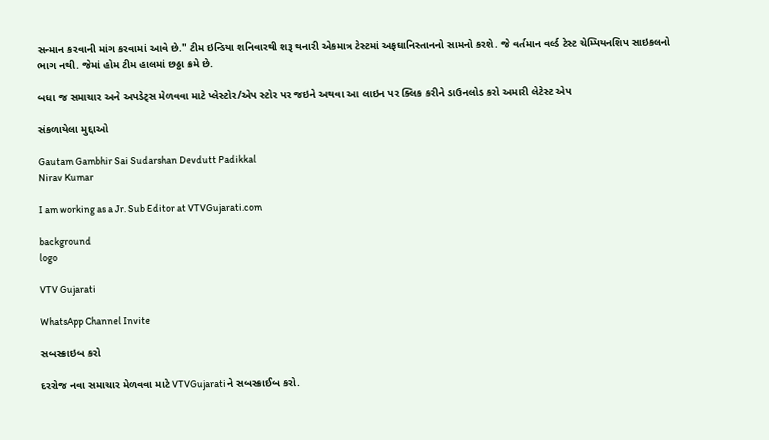સન્માન કરવાની માંગ કરવામાં આવે છે." ટીમ ઇન્ડિયા શનિવારથી શરૂ થનારી એકમાત્ર ટેસ્ટમાં અફઘાનિસ્તાનનો સામનો કરશે. જે વર્તમાન વર્લ્ડ ટેસ્ટ ચેમ્પિયનશિપ સાઇકલનો ભાગ નથી. જેમાં હોમ ટીમ હાલમાં છઠ્ઠા ક્રમે છે.

બધા જ સમાચાર અને અપડેટ્સ મેળવવા માટે પ્લેસ્ટોર/એપ સ્ટોર પર જઇને અથવા આ લાઇન પર ક્લિક કરીને ડાઉનલોડ કરો અમારી લેટેસ્ટ એપ

સંકળાયેલા મુદ્દાઓ

Gautam Gambhir Sai Sudarshan Devdutt Padikkal
Nirav Kumar

I am working as a Jr. Sub Editor at VTVGujarati.com

background
logo

VTV Gujarati

WhatsApp Channel Invite

સબસ્ક્રાઇબ કરો

દરરોજ નવા સમાચાર મેળવવા માટે VTVGujaratiને સબસ્ક્રાઈબ કરો.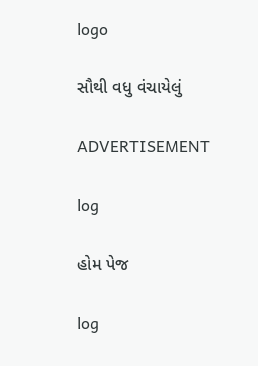logo

સૌથી વધુ વંચાયેલું

ADVERTISEMENT

log

હોમ પેજ

log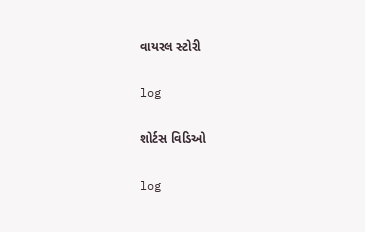વાયરલ સ્ટોરી

log

શોર્ટસ વિડિઓ

log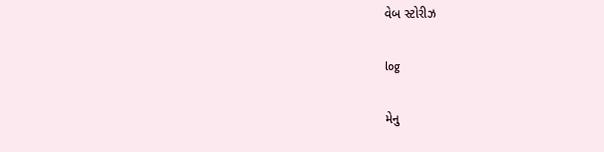વેબ સ્ટોરીઝ

log

મેનુ